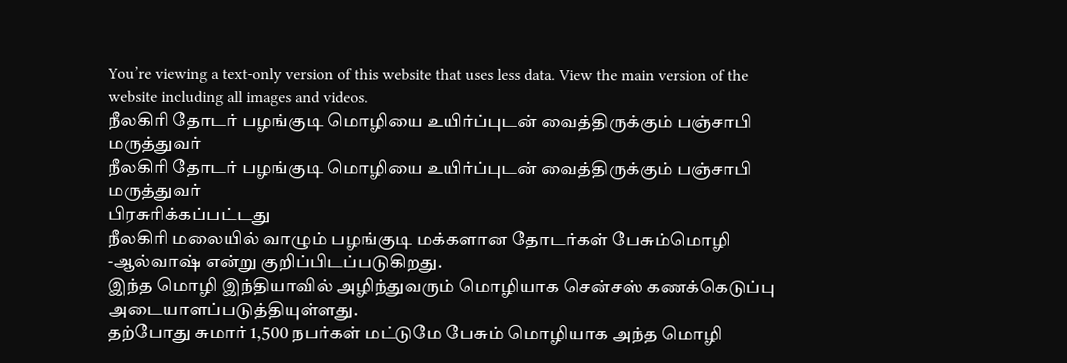You’re viewing a text-only version of this website that uses less data. View the main version of the website including all images and videos.
நீலகிரி தோடர் பழங்குடி மொழியை உயிர்ப்புடன் வைத்திருக்கும் பஞ்சாபி மருத்துவர்
நீலகிரி தோடர் பழங்குடி மொழியை உயிர்ப்புடன் வைத்திருக்கும் பஞ்சாபி மருத்துவர்
பிரசுரிக்கப்பட்டது
நீலகிரி மலையில் வாழும் பழங்குடி மக்களான தோடர்கள் பேசும்மொழி -ஆல்வாஷ் என்று குறிப்பிடப்படுகிறது.
இந்த மொழி இந்தியாவில் அழிந்துவரும் மொழியாக சென்சஸ் கணக்கெடுப்பு அடையாளப்படுத்தியுள்ளது.
தற்போது சுமார் 1,500 நபர்கள் மட்டுமே பேசும் மொழியாக அந்த மொழி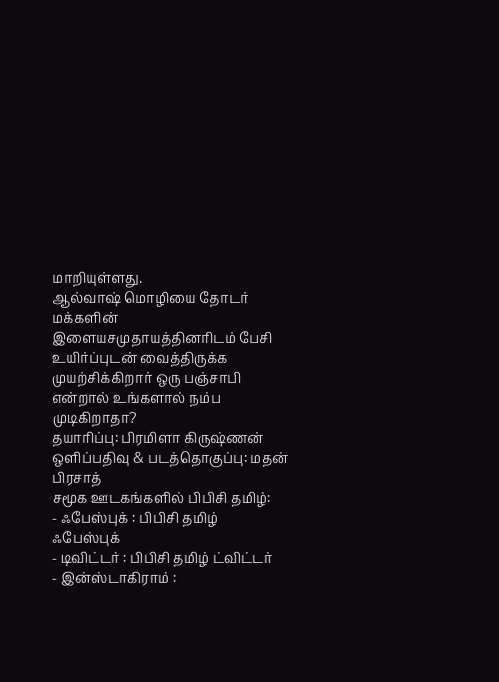மாறியுள்ளது.
ஆல்வாஷ் மொழியை தோடர் மக்களின் இளையசமுதாயத்தினரிடம் பேசி உயிர்ப்புடன் வைத்திருக்க முயற்சிக்கிறார் ஒரு பஞ்சாபி என்றால் உங்களால் நம்ப முடிகிறாதா?
தயாரிப்பு: பிரமிளா கிருஷ்ணன்
ஒளிப்பதிவு & படத்தொகுப்பு: மதன் பிரசாத்
சமூக ஊடகங்களில் பிபிசி தமிழ்:
- ஃபேஸ்புக் : பிபிசி தமிழ் ஃபேஸ்புக்
- டிவிட்டர் : பிபிசி தமிழ் ட்விட்டர்
- இன்ஸ்டாகிராம் :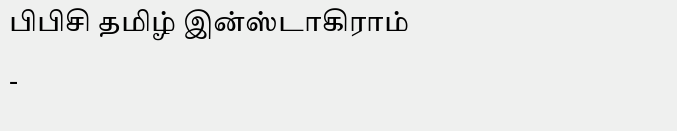பிபிசி தமிழ் இன்ஸ்டாகிராம்
-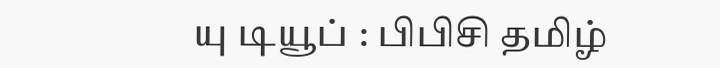யு டியூப் : பிபிசி தமிழ்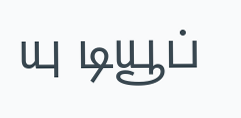யு டியூப்